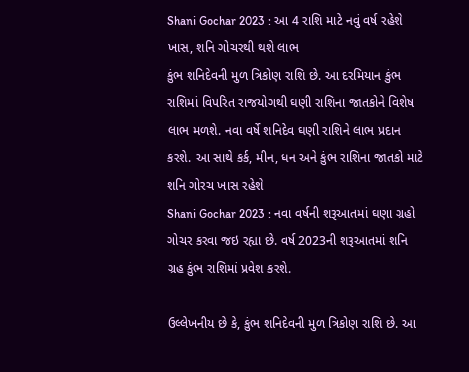Shani Gochar 2023 : આ 4 રાશિ માટે નવું વર્ષ રહેશે ખાસ, શનિ ગોચરથી થશે લાભ
કુંભ શનિદેવની મુળ ત્રિકોણ રાશિ છે. આ દરમિયાન કુંભ રાશિમાં વિપરિત રાજયોગથી ઘણી રાશિના જાતકોને વિશેષ લાભ મળશે. નવા વર્ષે શનિદેવ ઘણી રાશિને લાભ પ્રદાન કરશે. આ સાથે કર્ક, મીન, ધન અને કુંભ રાશિના જાતકો માટે શનિ ગોરચ ખાસ રહેશે
Shani Gochar 2023 : નવા વર્ષની શરૂઆતમાં ઘણા ગ્રહો ગોચર કરવા જઇ રહ્યા છે. વર્ષ 2023ની શરૂઆતમાં શનિ ગ્રહ કુંભ રાશિમાં પ્રવેશ કરશે.

ઉલ્લેખનીય છે કે, કુંભ શનિદેવની મુળ ત્રિકોણ રાશિ છે. આ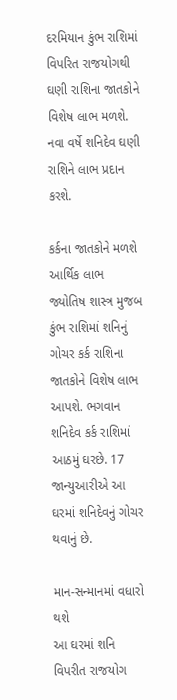દરમિયાન કુંભ રાશિમાં વિપરિત રાજયોગથી ઘણી રાશિના જાતકોને વિશેષ લાભ મળશે. નવા વર્ષે શનિદેવ ઘણી રાશિને લાભ પ્રદાન કરશે.

કર્કના જાતકોને મળશે આર્થિક લાભ
જ્યોતિષ શાસ્ત્ર મુજબ કુંભ રાશિમાં શનિનું ગોચર કર્ક રાશિના જાતકોને વિશેષ લાભ આપશે. ભગવાન શનિદેવ કર્ક રાશિમાં આઠમું ઘરછે. 17 જાન્યુઆરીએ આ ઘરમાં શનિદેવનું ગોચર થવાનું છે.

માન-સન્માનમાં વધારો થશે
આ ઘરમાં શનિ વિપરીત રાજયોગ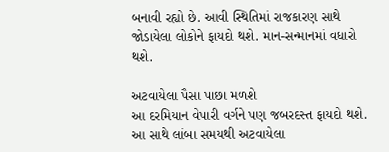બનાવી રહ્યો છે. આવી સ્થિતિમાં રાજકારણ સાથે જોડાયેલા લોકોને ફાયદો થશે. માન-સન્માનમાં વધારો થશે.

અટવાયેલા પૈસા પાછા મળશે
આ દરમિયાન વેપારી વર્ગને પણ જબરદસ્ત ફાયદો થશે. આ સાથે લાંબા સમયથી અટવાયેલા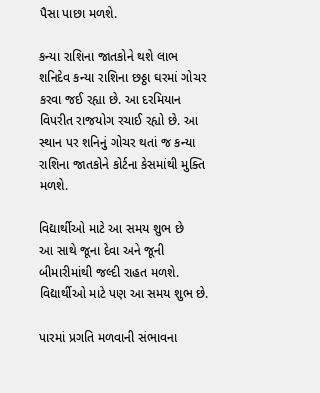પૈસા પાછા મળશે.

કન્યા રાશિના જાતકોને થશે લાભ
શનિદેવ કન્યા રાશિના છઠ્ઠા ઘરમાં ગોચર કરવા જઈ રહ્યા છે. આ દરમિયાન વિપરીત રાજયોગ રચાઈ રહ્યો છે. આ સ્થાન પર શનિનું ગોચર થતાં જ કન્યા રાશિના જાતકોને કોર્ટના કેસમાંથી મુક્તિ મળશે.

વિદ્યાર્થીઓ માટે આ સમય શુભ છે
આ સાથે જૂના દેવા અને જૂની બીમારીમાંથી જલ્દી રાહત મળશે. વિદ્યાર્થીઓ માટે પણ આ સમય શુભ છે.

પારમાં પ્રગતિ મળવાની સંભાવના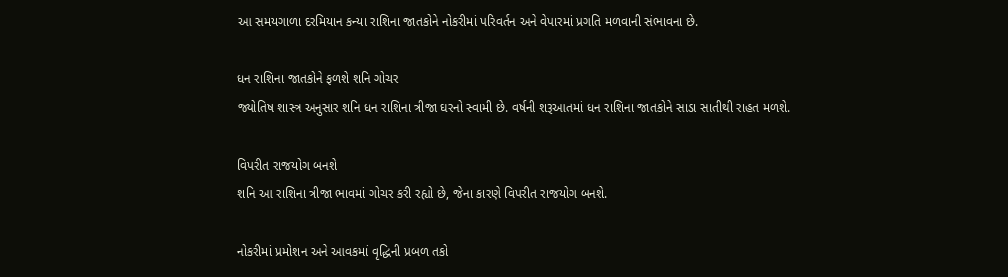આ સમયગાળા દરમિયાન કન્યા રાશિના જાતકોને નોકરીમાં પરિવર્તન અને વેપારમાં પ્રગતિ મળવાની સંભાવના છે.

ધન રાશિના જાતકોને ફળશે શનિ ગોચર
જ્યોતિષ શાસ્ત્ર અનુસાર શનિ ધન રાશિના ત્રીજા ઘરનો સ્વામી છે. વર્ષની શરૂઆતમાં ધન રાશિના જાતકોને સાડા સાતીથી રાહત મળશે.

વિપરીત રાજયોગ બનશે
શનિ આ રાશિના ત્રીજા ભાવમાં ગોચર કરી રહ્યો છે, જેના કારણે વિપરીત રાજયોગ બનશે.

નોકરીમાં પ્રમોશન અને આવકમાં વૃદ્ધિની પ્રબળ તકો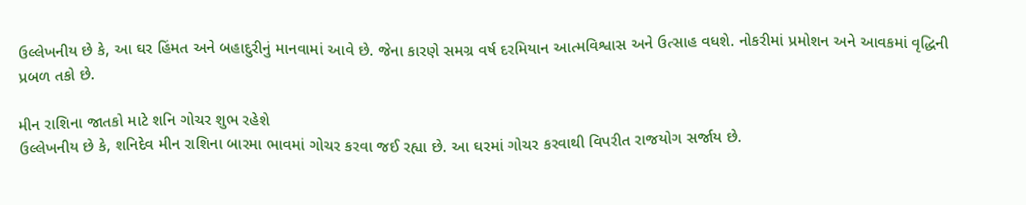ઉલ્લેખનીય છે કે, આ ઘર હિંમત અને બહાદુરીનું માનવામાં આવે છે. જેના કારણે સમગ્ર વર્ષ દરમિયાન આત્મવિશ્વાસ અને ઉત્સાહ વધશે. નોકરીમાં પ્રમોશન અને આવકમાં વૃદ્ધિની પ્રબળ તકો છે.

મીન રાશિના જાતકો માટે શનિ ગોચર શુભ રહેશે
ઉલ્લેખનીય છે કે, શનિદેવ મીન રાશિના બારમા ભાવમાં ગોચર કરવા જઈ રહ્યા છે. આ ઘરમાં ગોચર કરવાથી વિપરીત રાજયોગ સર્જાય છે.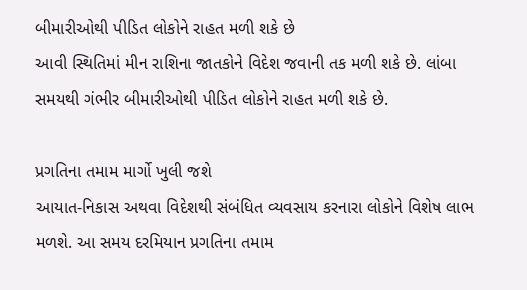બીમારીઓથી પીડિત લોકોને રાહત મળી શકે છે
આવી સ્થિતિમાં મીન રાશિના જાતકોને વિદેશ જવાની તક મળી શકે છે. લાંબા સમયથી ગંભીર બીમારીઓથી પીડિત લોકોને રાહત મળી શકે છે.

પ્રગતિના તમામ માર્ગો ખુલી જશે
આયાત-નિકાસ અથવા વિદેશથી સંબંધિત વ્યવસાય કરનારા લોકોને વિશેષ લાભ મળશે. આ સમય દરમિયાન પ્રગતિના તમામ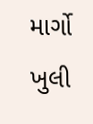માર્ગો ખુલી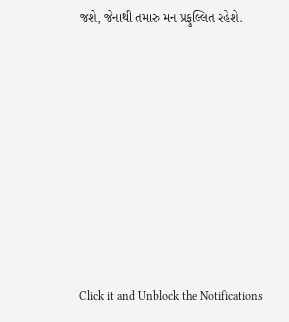જશે, જેનાથી તમારુ મન પ્રફુલ્લિત રહેશે.












Click it and Unblock the Notifications